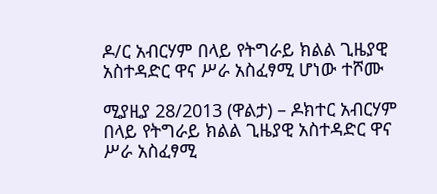ዶ/ር አብርሃም በላይ የትግራይ ክልል ጊዜያዊ አስተዳድር ዋና ሥራ አስፈፃሚ ሆነው ተሾሙ

ሚያዚያ 28/2013 (ዋልታ) – ዶክተር አብርሃም በላይ የትግራይ ክልል ጊዜያዊ አስተዳድር ዋና ሥራ አስፈፃሚ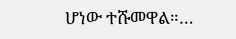ሆነው ተሹመዋል።…